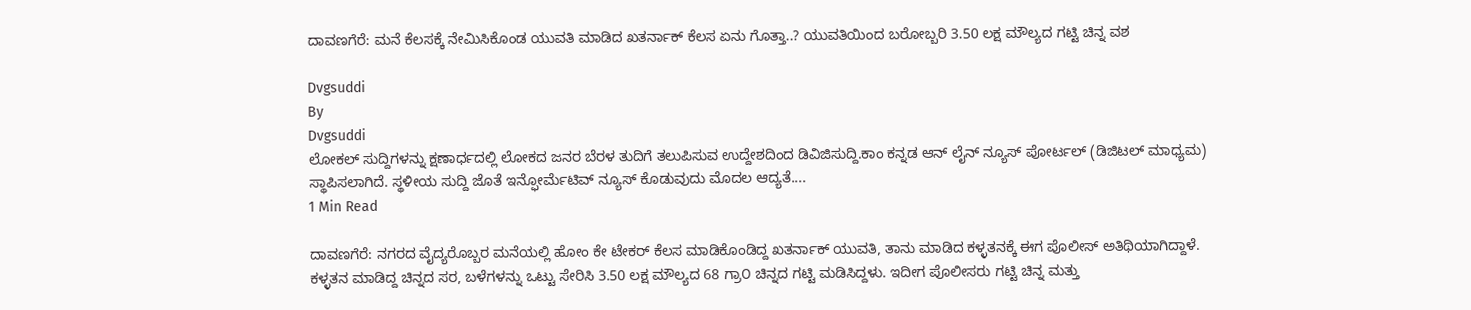ದಾವಣಗೆರೆ: ಮನೆ ಕೆಲಸಕ್ಕೆ ನೇಮಿಸಿಕೊಂಡ ಯುವತಿ ಮಾಡಿದ ಖತರ್ನಾಕ್ ಕೆಲಸ ಏನು ಗೊತ್ತಾ..? ಯುವತಿಯಿಂದ ಬರೋಬ್ಬರಿ 3.50 ಲಕ್ಷ ಮೌಲ್ಯದ ಗಟ್ಟಿ ಚಿನ್ನ ವಶ

Dvgsuddi
By
Dvgsuddi
ಲೋಕಲ್ ಸುದ್ದಿಗಳನ್ನು ಕ್ಷಣಾರ್ಧದಲ್ಲಿ ಲೋಕದ ಜನರ ಬೆರಳ ತುದಿಗೆ ತಲುಪಿಸುವ ಉದ್ದೇಶದಿಂದ ಡಿವಿಜಿಸುದ್ದಿ.ಕಾಂ ಕನ್ನಡ ಆನ್ ಲೈನ್ ನ್ಯೂಸ್ ಪೋರ್ಟಲ್ (ಡಿಜಿಟಲ್ ಮಾಧ್ಯಮ) ಸ್ಥಾಪಿಸಲಾಗಿದೆ. ಸ್ಥಳೀಯ ಸುದ್ದಿ ಜೊತೆ ಇನ್ಫೋರ್ಮೆಟಿವ್ ನ್ಯೂಸ್ ಕೊಡುವುದು ಮೊದಲ ಆದ್ಯತೆ....
1 Min Read

ದಾವಣಗೆರೆ: ನಗರದ ವೈದ್ಯರೊಬ್ಬರ ಮನೆಯಲ್ಲಿ ಹೋಂ ಕೇ‌ ಟೇಕರ್‌ ಕೆಲಸ ಮಾಡಿಕೊಂಡಿದ್ದ ಖತರ್ನಾಕ್ ಯುವತಿ, ತಾನು ಮಾಡಿದ ಕಳ್ಳತನಕ್ಕೆ ಈಗ ಪೊಲೀಸ್ ಅತಿಥಿಯಾಗಿದ್ದಾಳೆ. ಕಳ್ಳತನ ಮಾಡಿದ್ದ ಚಿನ್ನದ ಸರ, ಬಳೆಗಳನ್ನು ಒಟ್ಟು ಸೇರಿಸಿ 3.50 ಲಕ್ಷ ಮೌಲ್ಯದ 68 ಗ್ರಾ೦ ಚಿನ್ನದ ಗಟ್ಟಿ ಮಡಿಸಿದ್ದಳು. ಇದೀಗ ಪೊಲೀಸರು ಗಟ್ಟಿ ಚಿನ್ನ ಮತ್ತು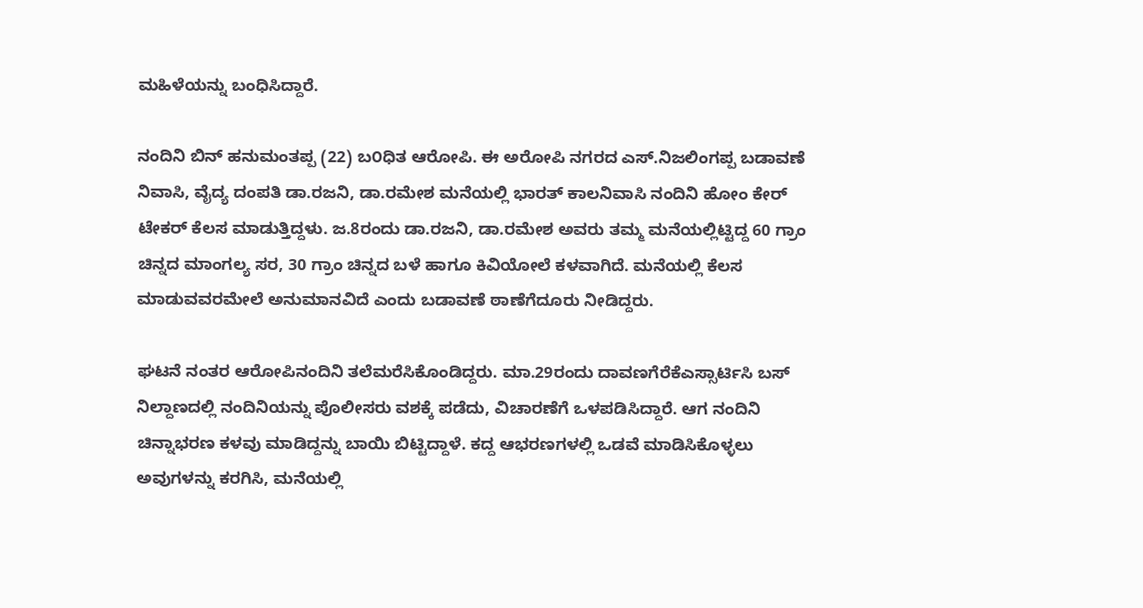ಮಹಿಳೆಯನ್ನು ಬಂಧಿಸಿದ್ದಾರೆ.

ನಂದಿನಿ ಬಿನ್ ಹನುಮಂತಪ್ಪ (22) ಬ೦ಧಿತ ಆರೋಪಿ. ಈ ಅರೋಪಿ ನಗರದ ಎಸ್.ನಿಜಲಿಂಗಪ್ಪ ಬಡಾವಣೆ ನಿವಾಸಿ, ವೈದ್ಯ ದಂಪತಿ ಡಾ.ರಜನಿ, ಡಾ.ರಮೇಶ ಮನೆಯಲ್ಲಿ ಭಾರತ್‌ ಕಾಲನಿವಾಸಿ ನಂದಿನಿ ಹೋಂ ಕೇರ್‌ ಟೇಕರ್‌ ಕೆಲಸ ಮಾಡುತ್ತಿದ್ದಳು. ಜ.8ರಂದು ಡಾ.ರಜನಿ, ಡಾ.ರಮೇಶ ಅವರು ತಮ್ಮ ಮನೆಯಲ್ಲಿಟ್ಟಿದ್ದ 60 ಗ್ರಾಂ ಚಿನ್ನದ ಮಾಂಗಲ್ಯ ಸರ, 30 ಗ್ರಾಂ ಚಿನ್ನದ ಬಳೆ ಹಾಗೂ ಕಿವಿಯೋಲೆ ಕಳವಾಗಿದೆ. ಮನೆಯಲ್ಲಿ ಕೆಲಸ ಮಾಡುವವರ‌ಮೇಲೆ ಅನುಮಾನವಿದೆ ಎಂದು ಬಡಾವಣೆ ಠಾಣೆಗೆದೂರು ನೀಡಿದ್ದರು.

ಘಟನೆ ನಂತರ ಆರೋಪಿನಂದಿನಿ ತಲೆಮರೆಸಿಕೊಂಡಿದ್ದರು. ಮಾ.29ರಂದು ದಾವಣಗೆರೆಕೆಎಸ್ಸಾರ್ಟಿಸಿ ಬಸ್ ನಿಲ್ದಾಣದಲ್ಲಿ ನಂದಿನಿಯನ್ನು ಪೊಲೀಸರು ವಶಕ್ಕೆ ಪಡೆದು, ವಿಚಾರಣೆಗೆ ಒಳಪಡಿಸಿದ್ದಾರೆ. ಆಗ ನಂದಿನಿ ಚಿನ್ನಾಭರಣ ಕಳವು ಮಾಡಿದ್ದನ್ನು ಬಾಯಿ ಬಿಟ್ಟಿದ್ದಾಳೆ. ಕದ್ದ ಆಭರಣಗಳಲ್ಲಿ ಒಡವೆ ಮಾಡಿಸಿಕೊಳ್ಳಲು ಅವುಗಳನ್ನು ಕರಗಿಸಿ, ಮನೆಯಲ್ಲಿ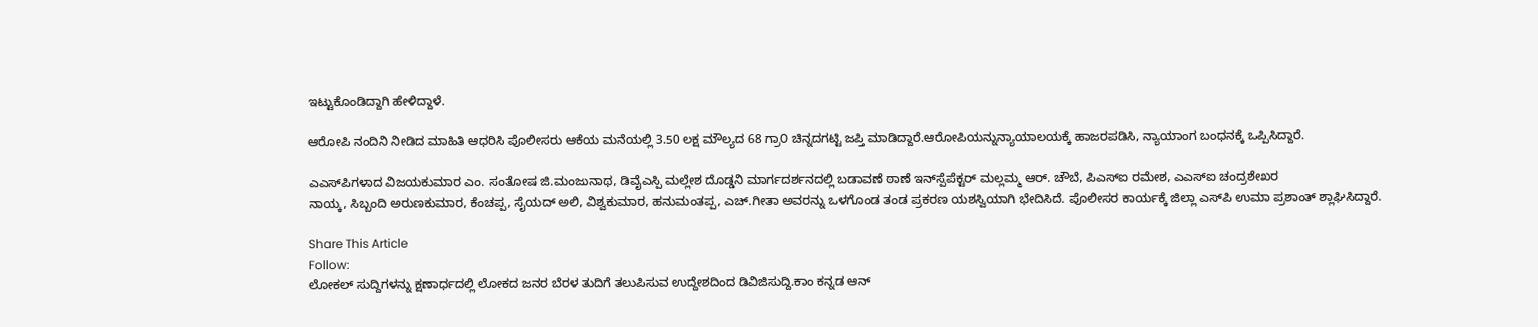ಇಟ್ಟುಕೊಂಡಿದ್ದಾಗಿ ಹೇಳಿದ್ದಾಳೆ.

ಆರೋಪಿ ನಂದಿನಿ ನೀಡಿದ ಮಾಹಿತಿ ಆಧರಿಸಿ ಪೊಲೀಸರು ಆಕೆಯ ಮನೆಯಲ್ಲಿ 3.50 ಲಕ್ಷ ಮೌಲ್ಯದ 68 ಗ್ರಾ೦ ಚಿನ್ನದಗಟ್ಟಿ ಜಪ್ತಿ ಮಾಡಿದ್ದಾರೆ.ಆರೋಪಿಯನ್ನುನ್ಯಾಯಾಲಯಕ್ಕೆ ಹಾಜರಪಡಿಸಿ, ನ್ಯಾಯಾಂಗ ಬಂಧನಕ್ಕೆ ಒಪ್ಪಿಸಿದ್ದಾರೆ.

ಎಎಸ್‌ಪಿಗಳಾದ ವಿಜಯಕುಮಾರ ಎಂ. ಸಂತೋಷ ಜಿ.ಮಂಜುನಾಥ, ಡಿವೈಎಸ್ಪಿ ಮಲ್ಲೇಶ ದೊಡ್ಡನಿ ಮಾರ್ಗದರ್ಶನದಲ್ಲಿ ಬಡಾವಣೆ ಠಾಣೆ ಇನ್‌ಸ್ಪೆಪೆಕ್ಟರ್‌ ಮಲ್ಲಮ್ಮ ಆರ್. ಚೌಬೆ, ಪಿಎಸ್‌ಐ ರಮೇಶ, ಎಎಸ್‌ಐ ಚಂದ್ರಶೇಖರ
ನಾಯ್ಕ, ಸಿಬ್ಬಂದಿ ಅರುಣಕುಮಾರ, ಕೆಂಚಪ್ಪ, ಸೈಯದ್ ಅಲಿ, ವಿಶ್ವಕುಮಾರ, ಹನುಮಂತಪ್ಪ, ಎಚ್‌.ಗೀತಾ ಅವರನ್ನು ಒಳಗೊಂಡ ತಂಡ ಪ್ರಕರಣ ಯಶಸ್ವಿಯಾಗಿ ಭೇದಿಸಿದೆ. ಪೊಲೀಸರ ಕಾರ್ಯಕ್ಕೆ ಜಿಲ್ಲಾ ಎಸ್‌ಪಿ ಉಮಾ ಪ್ರಶಾಂತ್‌ ಶ್ಲಾಘಿಸಿದ್ದಾರೆ.

Share This Article
Follow:
ಲೋಕಲ್ ಸುದ್ದಿಗಳನ್ನು ಕ್ಷಣಾರ್ಧದಲ್ಲಿ ಲೋಕದ ಜನರ ಬೆರಳ ತುದಿಗೆ ತಲುಪಿಸುವ ಉದ್ದೇಶದಿಂದ ಡಿವಿಜಿಸುದ್ದಿ.ಕಾಂ ಕನ್ನಡ ಆನ್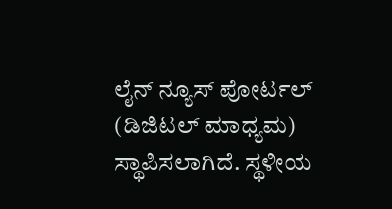ಲೈನ್ ನ್ಯೂಸ್ ಪೋರ್ಟಲ್ (ಡಿಜಿಟಲ್ ಮಾಧ್ಯಮ) ಸ್ಥಾಪಿಸಲಾಗಿದೆ. ಸ್ಥಳೀಯ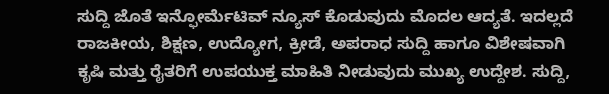ಸುದ್ದಿ ಜೊತೆ ಇನ್ಫೋರ್ಮೆಟಿವ್ ನ್ಯೂಸ್ ಕೊಡುವುದು ಮೊದಲ ಆದ್ಯತೆ. ಇದಲ್ಲದೆ ರಾಜಕೀಯ, ಶಿಕ್ಷಣ, ಉದ್ಯೋಗ, ಕ್ರೀಡೆ, ಅಪರಾಧ ಸುದ್ದಿ ಹಾಗೂ ವಿಶೇಷವಾಗಿ ಕೃಷಿ ಮತ್ತು ರೈತರಿಗೆ ಉಪಯುಕ್ತ ಮಾಹಿತಿ ನೀಡುವುದು ಮುಖ್ಯ ಉದ್ದೇಶ. ಸುದ್ದಿ,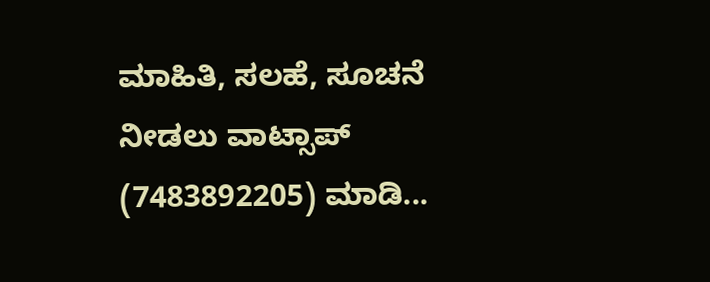ಮಾಹಿತಿ, ಸಲಹೆ, ಸೂಚನೆ ನೀಡಲು ವಾಟ್ಸಾಪ್ (7483892205) ಮಾಡಿ...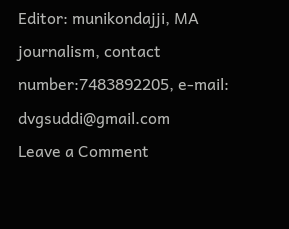Editor: munikondajji, MA journalism, contact number:7483892205, e-mail: dvgsuddi@gmail.com
Leave a Comment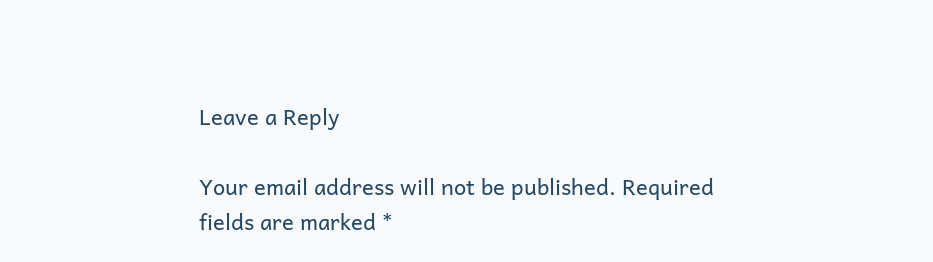Leave a Reply

Your email address will not be published. Required fields are marked *